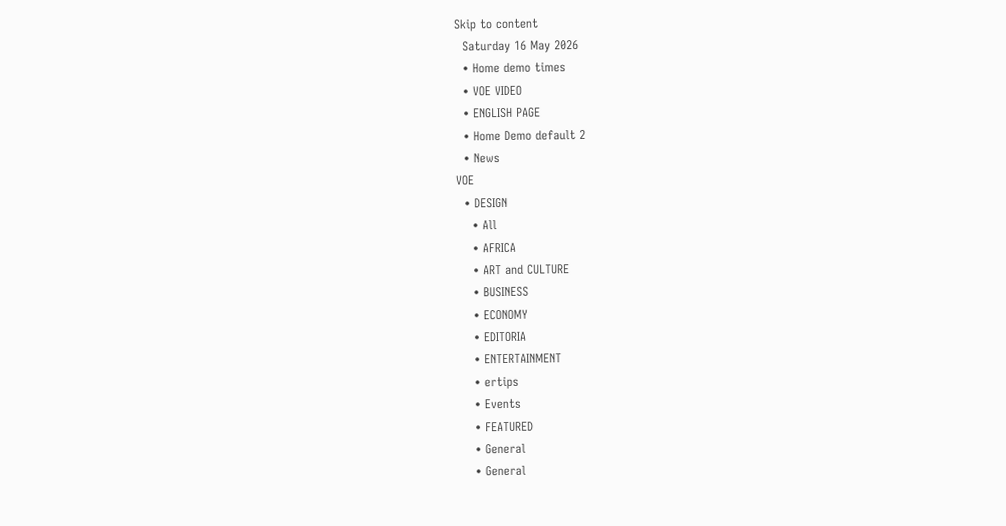Skip to content
  Saturday 16 May 2026
  • Home demo times
  • VOE VIDEO
  • ENGLISH PAGE
  • Home Demo default 2
  • News
VOE
  • DESIGN
    • All
    • AFRICA
    • ART and CULTURE
    • BUSINESS
    • ECONOMY
    • EDITORIA
    • ENTERTAINMENT
    • ertips
    • Events
    • FEATURED
    • General
    • General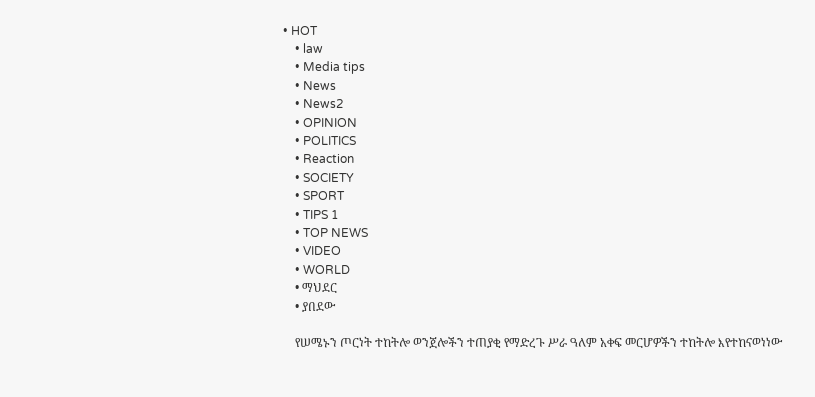• HOT
    • law
    • Media tips
    • News
    • News2
    • OPINION
    • POLITICS
    • Reaction
    • SOCIETY
    • SPORT
    • TIPS 1
    • TOP NEWS
    • VIDEO
    • WORLD
    • ማህደር
    • ያበደው

    የሠሜኑን ጦርነት ተከትሎ ወንጀሎችን ተጠያቂ የማድረጉ ሥራ ዓለም አቀፍ መርሆዎችን ተከትሎ እየተከናወነነው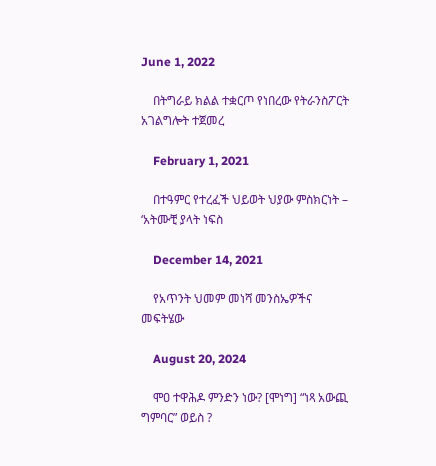June 1, 2022

    በትግራይ ክልል ተቋርጦ የነበረው የትራንስፖርት አገልግሎት ተጀመረ

    February 1, 2021

    በተዓምር የተረፈች ህይወት ህያው ምስክርነት – ‘አትሙቺ ያላት ነፍስ

    December 14, 2021

    የአጥንት ህመም መነሻ መንስኤዎችና መፍትሄው

    August 20, 2024

    ሞዐ ተዋሕዶ ምንድን ነው? [ሞነግ] “ነጻ አውጪ ግምባር” ወይስ ?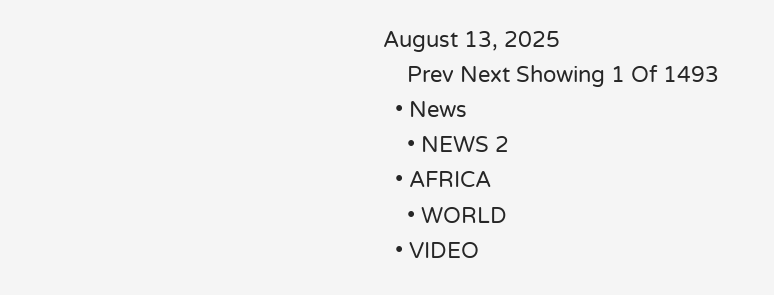August 13, 2025
    Prev Next Showing 1 Of 1493
  • News
    • NEWS 2
  • AFRICA
    • WORLD
  • VIDEO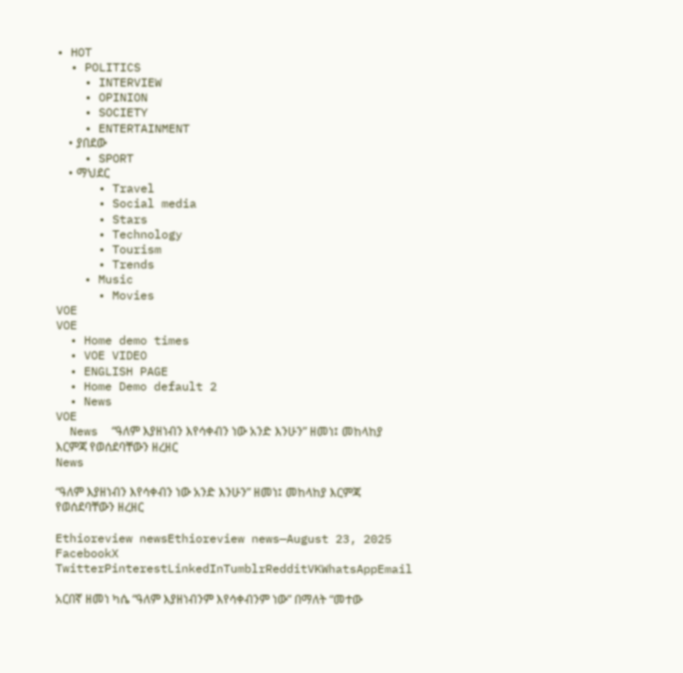• HOT
  • POLITICS
    • INTERVIEW
    • OPINION
    • SOCIETY
    • ENTERTAINMENT
    • ያበደው
    • SPORT
    • ማህደር
      • Travel
      • Social media
      • Stars
      • Technology
      • Tourism
      • Trends
    • Music
      • Movies
VOE
VOE
  • Home demo times
  • VOE VIDEO
  • ENGLISH PAGE
  • Home Demo default 2
  • News
VOE
  News  “ዓለም እያዘነብን እየሳቀብን ነው አንድ እንሁን” ዘመነ፤ መከላከያ እርምጃ የወሰደባቸውን ዘረዘር
News

“ዓለም እያዘነብን እየሳቀብን ነው አንድ እንሁን” ዘመነ፤ መከላከያ እርምጃ የወሰደባቸውን ዘረዘር

Ethioreview newsEthioreview news—August 23, 2025
FacebookX TwitterPinterestLinkedInTumblrRedditVKWhatsAppEmail

አርበኛ ዘመነ ካሴ “ዓለም እያዘነብንም እየሳቀብንም ነው” በማለት “መተው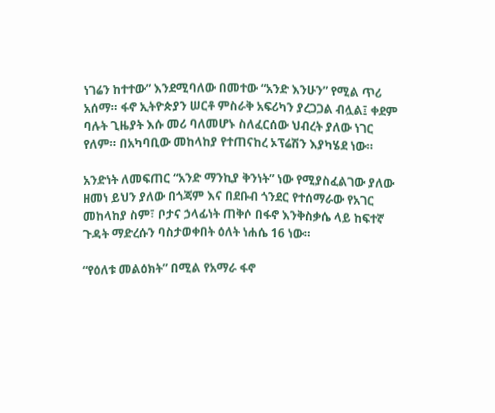ነገሬን ከተተው” እንደሚባለው በመተው “አንድ እንሁን” የሚል ጥሪ አሰማ። ፋኖ ኢትዮጵያን ሠርቶ ምስራቅ አፍሪካን ያረጋጋል ብሏል፤ ቀደም ባሉት ጊዜያት እሱ መሪ ባለመሆኑ ስለፈርሰው ህብረት ያለው ነገር የለም። በአካባቢው መከላከያ የተጠናከረ ኦፕሬሽን እያካሄደ ነው።

አንድነት ለመፍጠር “አንድ ማንኪያ ቅንነት” ነው የሚያስፈልገው ያለው ዘመነ ይህን ያለው በጎጃም እና በደቡብ ጎንደር የተሰማራው የአገር መከላከያ ስም፣ ቦታና ኃላፊነት ጠቅሶ በፋኖ እንቅስቃሴ ላይ ከፍተኛ ጉዳት ማድረሱን ባስታወቀበት ዕለት ነሐሴ 16 ነው።

“የዕለቱ መልዕክት” በሚል የአማራ ፋኖ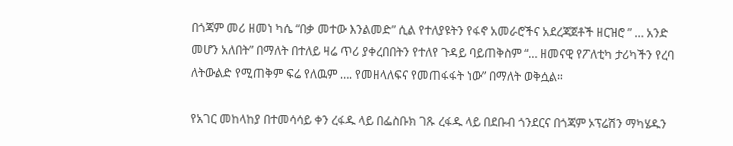በጎጃም መሪ ዘመነ ካሴ “በቃ መተው እንልመድ” ሲል የተለያዩትን የፋኖ አመራሮችና አደረጃጀቶች ዘርዝሮ ” … አንድ መሆን አለበት” በማለት በተለይ ዛሬ ጥሪ ያቀረበበትን የተለየ ጉዳይ ባይጠቅስም “… ዘመናዊ የፖለቲካ ታሪካችን የረባ ለትውልድ የሚጠቅም ፍሬ የለዉም …. የመዘላለፍና የመጠፋፋት ነው” በማለት ወቅሷል።

የአገር መከላከያ በተመሳሳይ ቀን ረፋዱ ላይ በፌስቡክ ገጹ ረፋዱ ላይ በደቡብ ጎንደርና በጎጃም ኦፕሬሽን ማካሄዱን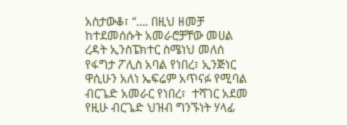አስታውቆ፣ “…. በዚህ ዘመቻ ከተደመሰሱት አመራሮቻቸው መሀል ረዳት ኢንስፔክተር ስሜነህ መለሰ የፋግታ ፖሊስ አባል የነበረ፣ ኢንጅነር ዋሲሁን አለነ ኤፍሬም አጥናፉ የሚባል ብርጌድ አመራር የነበረ፣  ተሻገር አደመ የዚሁ ብርጌድ ህዝብ ግንኙነት ሃላፊ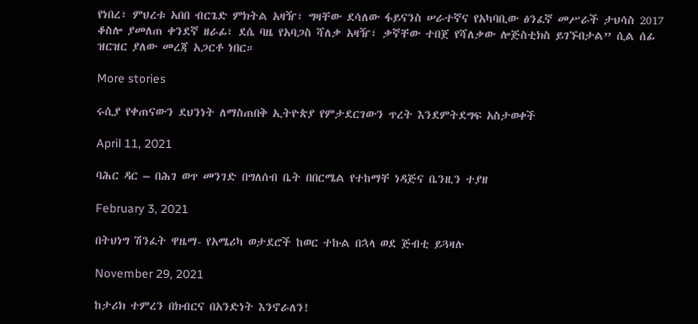የነበረ፣ ምህረቱ አበበ ብርጌድ ምክትል አዛዥ፣ ግዛቸው ደሳለው ፋይናንስ ሠራተኛና የአካባቢው ፅንፈኛ መሥራች ታህሳስ 2017 ቆስሎ ያመለጠ ቀንደኛ ዘራፊ፣ ደሴ ባዜ የአባጋስ ሻለቃ አዛዥ፣ ቃኛቸው ተበጀ የሻለቃው ሎጅስቲክስ ይገኙበታል” ሲል ሰፊ ዝርዝር ያለው መረጃ አጋርቶ ነበር።

More stories

ሩሲያ የቀጠናውን ደህንነት ለማስጠበቅ ኢትዮጵያ የምታደርገውን ጥረት እንደምትደግፍ አስታወቀች

April 11, 2021

ባሕር ዳር – በሕገ ወጥ መንገድ በግለሰብ ቤት በበርሜል የተከማቸ ነዳጅና ቤንዚን ተያዘ

February 3, 2021

በትህነግ ሽንፈት ዋዜማ- የአሜሪካ ወታደሮች ከወር ተኩል በኋላ ወደ ጅብቲ ይጓዛሉ

November 29, 2021

ከታሪክ ተምረን በክብርና በአንድነት እንኖራለን!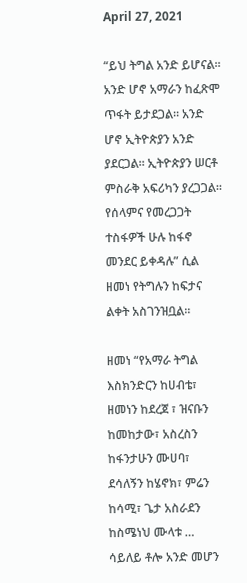April 27, 2021

“ይህ ትግል አንድ ይሆናል። አንድ ሆኖ አማራን ከፈጽሞ ጥፋት ይታደጋል። አንድ ሆኖ ኢትዮጵያን አንድ ያደርጋል። ኢትዮጵያን ሠርቶ ምስራቅ አፍሪካን ያረጋጋል። የሰላምና የመረጋጋት ተስፋዎች ሁሉ ከፋኖ መንደር ይቀዳሉ” ሲል ዘመነ የትግሉን ከፍታና ልቀት አስገንዝቧል።

ዘመነ “የአማራ ትግል እስክንድርን ከሀብቴ፣ ዘመነን ከደረጀ ፣ ዝናቡን ከመከታው፣ አስረስን ከፋንታሁን ሙሀባ፣ ደሳለኝን ከሄኖክ፣ ምሬን ከሳሚ፣ ጌታ አስራደን ከስሜነህ ሙላቱ … ሳይለይ ቶሎ አንድ መሆን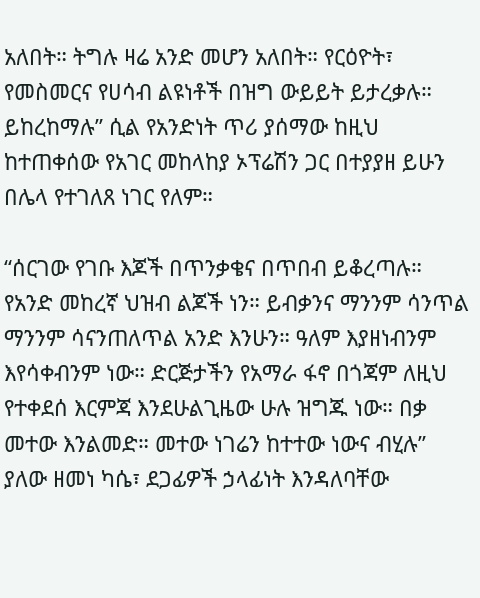አለበት። ትግሉ ዛሬ አንድ መሆን አለበት። የርዕዮት፣ የመስመርና የሀሳብ ልዩነቶች በዝግ ውይይት ይታረቃሉ። ይከረከማሉ” ሲል የአንድነት ጥሪ ያሰማው ከዚህ ከተጠቀሰው የአገር መከላከያ ኦፕሬሽን ጋር በተያያዘ ይሁን በሌላ የተገለጸ ነገር የለም።

“ሰርገው የገቡ እጆች በጥንቃቄና በጥበብ ይቆረጣሉ። የአንድ መከረኛ ህዝብ ልጆች ነን። ይብቃንና ማንንም ሳንጥል ማንንም ሳናንጠለጥል አንድ እንሁን። ዓለም እያዘነብንም እየሳቀብንም ነው። ድርጅታችን የአማራ ፋኖ በጎጃም ለዚህ የተቀደሰ እርምጃ እንደሁልጊዜው ሁሉ ዝግጁ ነው። በቃ መተው እንልመድ። መተው ነገሬን ከተተው ነውና ብሂሉ” ያለው ዘመነ ካሴ፣ ደጋፊዎች ኃላፊነት እንዳለባቸው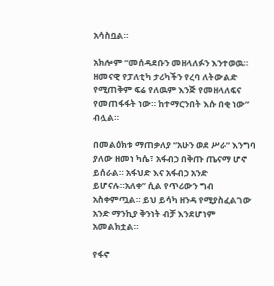አሳስቧል።

አክሎም “መሰዳደቡን መዘላለፉን እንተወዉ። ዘመናዊ የፓለቲካ ታሪካችን የረባ ለትውልድ የሚጠቅም ፍሬ የለዉም እንጅ የመዘላለፍና የመጠፋፋት ነው። ከተማርንበት እሱ በቂ ነው” ብሏል።

በመልዕክቱ ማጠቃለያ “አሁን ወደ ሥራ” እንግባ ያለው ዘመነ ካሴ፣ አፋብኃ በቅጡ ጤናማ ሆኖ ይሰራል። አፋህድ እና አፋብኃ አንድ ይሆናሉ።አለቀ” ሲል የጥሪውን ግብ አስቀምጧል። ይህ ይሳካ ዘንዳ የሚያስፈልገው አንድ ማንኪያ ቅንነት ብቻ እንደሆነም አመልክቷል።

የፋኖ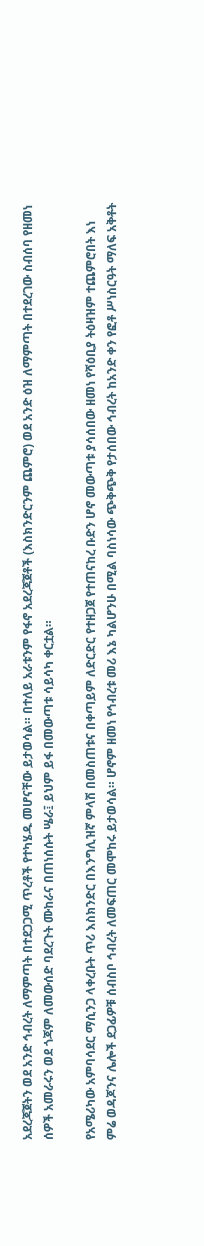አደረጃጀትን ወደ አንድ ኅብረት ለማምጣት በተደጋጋሚ ጥረቶች የተካሄዱ መሆናቸው ይታወሳል። በተለይ አራቱንም የፋኖ አደረጃጀቶች (እስክንድርንም ጨምሮ) ወደ አንድ ዕዝ ለማምጣት በተደረገው ስብሰባ የዘመነ ሰዎች አመራሩን ወደ ጎጃም ለመውሰድ ባደረጉት ሙከራና በጠነሰሱት ሤራ፤ ይህም ይፋ በመውጣቱ ሳይሳካ ቀርቷል።

የአሜሪካው አምባሳደር ማሲንጋ ላቀረቡት ጥሪ እስክንድር በእንግሊዝኛ ምላሽ በመስጠቱና በቀጣይም ለድርድር የተዘጋጀ የተጠናከረ ቡድን ሆኖ መውጣቱ ያሳሰበው ዘመነ የሻዕቢያ ትዕዛዝም ተጨምሮበት እነ ምሬ ወዳጆንና ሌሎች ደጋፊዎቹ ሰብስቦ ኅብረት ለመፍጠር መሞከሩ ይታወሳል። ሆኖም ዘመነ የኅብረቱ መሪ እኔ ካልሆንሁ በሚል ባስነሳው ጭቅጭቅ የታሰበው ኅብረት ከአንድ ቀን የፎቶ ሥነስርዓት ማለፍ አቅቶት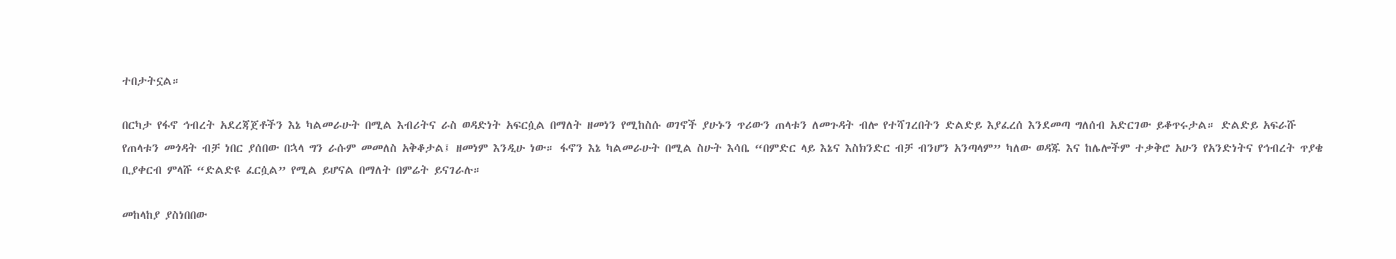ተበታትኗል።

በርካታ የፋኖ ኅብረት አደረጃጀቶችን እኔ ካልመራሁት በሚል እብሪትና ራስ ወዳድነት አፍርሷል በማለት ዘመነን የሚከስሱ ወገኖች ያሁኑን ጥሪውን ጠላቱን ለመጉዳት ብሎ የተሻገረበትን ድልድይ እያፈረሰ እንደመጣ ግለሰብ አድርገው ይቆጥሩታል። ድልድይ አፍራሹ የጠላቱን መጎዳት ብቻ ነበር ያሰበው በኋላ ግን ራሱም መመለስ አቅቆታል፤ ዘመነም እንዲሁ ነው። ፋኖን እኔ ካልመራሁት በሚል ስሁት እሳቤ “በምድር ላይ እኔና እስክንድር ብቻ ብንሆን አንጣላም” ካለው ወዳጁ እና ከሌሎችም ተቃቅሮ አሁን የአንድነትና የኅብረት ጥያቄ ቢያቀርብ ምላሹ “ድልድዩ ፈርሷል” የሚል ይሆናል በማለት በምሬት ይናገራሉ።

መከላከያ ያስነበበው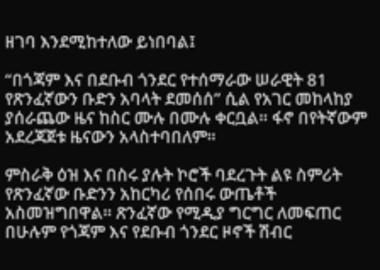ዘገባ እንደሚከተለው ይነበባል፤

“በጎጃም እና በደቡብ ጎንደር የተሰማራው ሠራዊት 81 የጽንፈኛውን ቡድን አባላት ደመሰሰ” ሲል የአገር መከላከያ ያሰራጨው ዜና ከስር ሙሉ በሙሉ ቀርቧል። ፋኖ በየትኛውም አደረጃጀቱ ዜናውን አላስተባበለም።

ምስራቅ ዕዝ እና በስሩ ያሉት ኮሮች ባደረጉት ልዩ ስምሪት የጽንፈኛው ቡድንን አከርካሪ የሰበሩ ውጤቶች አስመዝግበዋል። ጽንፈኛው የሚዲያ ግርግር ለመፍጠር በሁሉም የጎጃም እና የደቡብ ጎንደር ዞኖች ሽብር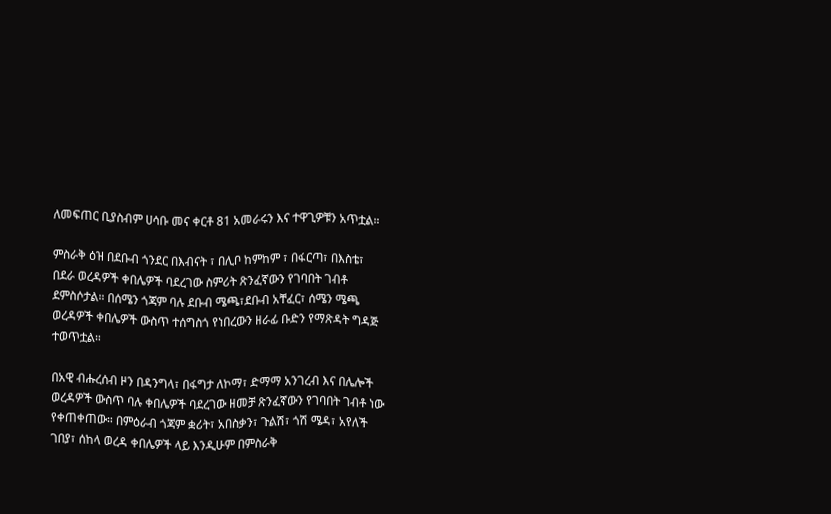ለመፍጠር ቢያስብም ሀሳቡ መና ቀርቶ 81 አመራሩን እና ተዋጊዎቹን አጥቷል።

ምስራቅ ዕዝ በደቡብ ጎንደር በእብናት ፣ በሊቦ ከምከም ፣ በፋርጣ፣ በእስቴ፣ በደራ ወረዳዎች ቀበሌዎች ባደረገው ስምሪት ጽንፈኛውን የገባበት ገብቶ ደምስሶታል። በሰሜን ጎጃም ባሉ ደቡብ ሜጫ፣ደቡብ አቸፈር፣ ሰሜን ሜጫ ወረዳዎች ቀበሌዎች ውስጥ ተሰግስጎ የነበረውን ዘራፊ ቡድን የማጽዳት ግዳጅ ተወጥቷል።

በአዊ ብሑረሰብ ዞን በዳንግላ፣ በፋግታ ለኮማ፣ ድማማ አንገረብ እና በሌሎች ወረዳዎች ውስጥ ባሉ ቀበሌዎች ባደረገው ዘመቻ ጽንፈኛውን የገባበት ገብቶ ነው የቀጠቀጠው። በምዕራብ ጎጃም ቋሪት፣ አበስቃን፣ ጉልሽ፣ ጎሽ ሜዳ፣ አየለች ገበያ፣ ሰከላ ወረዳ ቀበሌዎች ላይ እንዲሁም በምስራቅ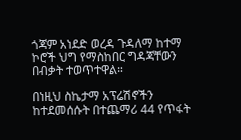ጎጃም አነደድ ወረዳ ጉዳለማ ከተማ ኮሮች ህግ የማስከበር ግዳጃቸውን በብቃት ተወጥተዋል።

በነዚህ ስኬታማ አፕሬሽኖችን ከተደመሰሱት በተጨማሪ 44 የጥፋት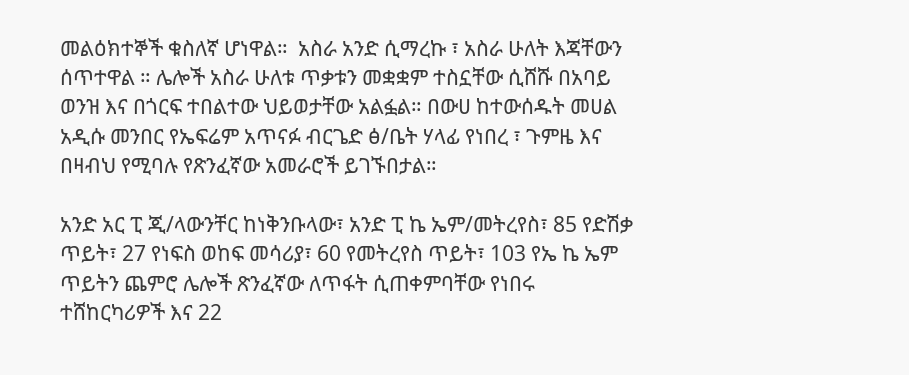መልዕክተኞች ቁስለኛ ሆነዋል።  አስራ አንድ ሲማረኩ ፣ አስራ ሁለት እጃቸውን ሰጥተዋል ። ሌሎች አስራ ሁለቱ ጥቃቱን መቋቋም ተስኗቸው ሲሸሹ በአባይ ወንዝ እና በጎርፍ ተበልተው ህይወታቸው አልፏል። በውሀ ከተውሰዱት መሀል አዲሱ መንበር የኤፍሬም አጥናፉ ብርጌድ ፅ/ቤት ሃላፊ የነበረ ፣ ጉምዜ እና በዛብህ የሚባሉ የጽንፈኛው አመራሮች ይገኙበታል።

አንድ አር ፒ ጂ/ላውንቸር ከነቅንቡላው፣ አንድ ፒ ኬ ኤም/መትረየስ፣ 85 የድሽቃ ጥይት፣ 27 የነፍስ ወከፍ መሳሪያ፣ 60 የመትረየስ ጥይት፣ 103 የኤ ኬ ኤም ጥይትን ጨምሮ ሌሎች ጽንፈኛው ለጥፋት ሲጠቀምባቸው የነበሩ ተሸከርካሪዎች እና 22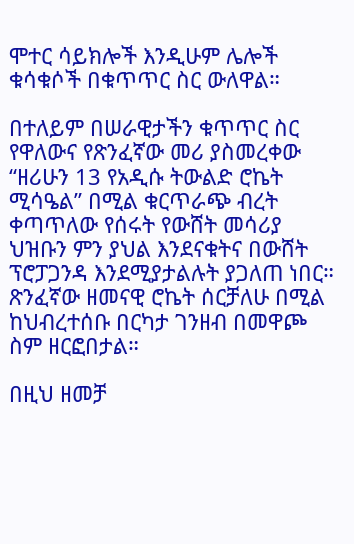ሞተር ሳይክሎች እንዲሁም ሌሎች ቁሳቁሶች በቁጥጥር ስር ውለዋል።

በተለይም በሠራዊታችን ቁጥጥር ስር የዋለውና የጽንፈኛው መሪ ያስመረቀው “ዘሪሁን 13 የአዲሱ ትውልድ ሮኬት ሚሳዔል” በሚል ቁርጥራጭ ብረት ቀጣጥለው የሰሩት የውሸት መሳሪያ ህዝቡን ምን ያህል እንደናቁትና በውሸት ፕሮፓጋንዳ እንደሚያታልሉት ያጋለጠ ነበር። ጽንፈኛው ዘመናዊ ሮኬት ሰርቻለሁ በሚል ከህብረተሰቡ በርካታ ገንዘብ በመዋጮ ስም ዘርፎበታል።

በዚህ ዘመቻ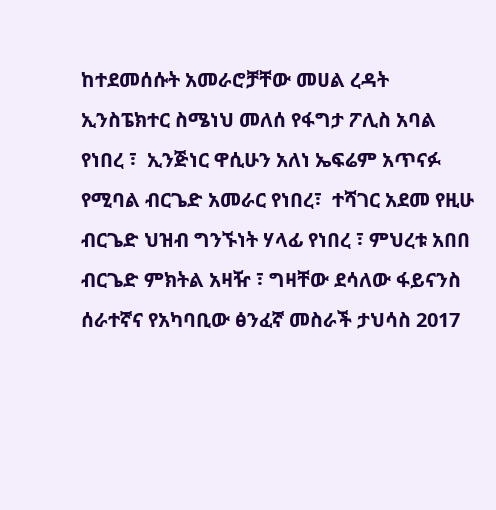ከተደመሰሱት አመራሮቻቸው መሀል ረዳት ኢንስፔክተር ስሜነህ መለሰ የፋግታ ፖሊስ አባል የነበረ ፣  ኢንጅነር ዋሲሁን አለነ ኤፍሬም አጥናፉ የሚባል ብርጌድ አመራር የነበረ፣  ተሻገር አደመ የዚሁ ብርጌድ ህዝብ ግንኙነት ሃላፊ የነበረ ፣ ምህረቱ አበበ ብርጌድ ምክትል አዛዥ ፣ ግዛቸው ደሳለው ፋይናንስ ሰራተኛና የአካባቢው ፅንፈኛ መስራች ታህሳስ 2017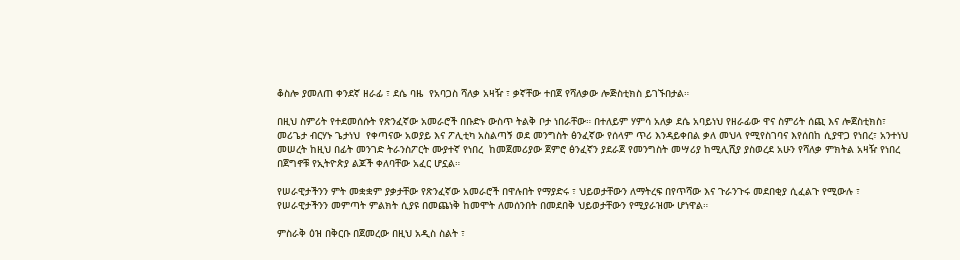ቆስሎ ያመለጠ ቀንደኛ ዘራፊ ፣ ደሴ ባዜ  የአባጋስ ሻለቃ አዛዥ ፣ ቃኛቸው ተበጀ የሻለቃው ሎጅስቲክስ ይገኙበታል።

በዚህ ስምሪት የተደመሰሱት የጽንፈኛው አመራሮች በቡድኑ ውስጥ ትልቅ ቦታ ነበራቸው። በተለይም ሃምሳ አለቃ ደሴ አባይነህ የዘራፊው ዋና ስምሪት ሰጪ እና ሎጀስቲክስ፣ መሪጌታ ብርሃኑ ጌታነህ  የቀጣናው አወያይ እና ፖሊቲካ አስልጣኝ ወደ መንግስት ፅንፈኛው የሰላም ጥሪ እንዳይቀበል ቃለ መህላ የሚየስገባና እየሰበከ ሲያዋጋ የነበረ፣ አንተነህ መሠረት ከዚህ በፊት መንገድ ትራንስፖርት ሙያተኛ የነበረ  ከመጀመሪያው ጀምሮ ፅንፈኛን ያደራጀ የመንግስት መሣሪያ ከሚሊሺያ ያስወረደ አሁን የሻለቃ ምክትል አዛዥ የነበረ በጀግኖቹ የኢትዮጵያ ልጆች ቀለባቸው አፈር ሆኗል።

የሠራዊታችንን ምት መቋቋም ያቃታቸው የጽንፈኛው አመራሮች በዋሉበት የማያድሩ ፣ ህይወታቸውን ለማትረፍ በየጥሻው እና ጉራንጉሩ መደበቂያ ሲፈልጉ የሚውሉ ፣ የሠራዊታችንን መምጣት ምልክት ሲያዩ በመጨነቅ ከመሞት ለመሰንበት በመደበቅ ህይወታቸውን የሚያራዝሙ ሆነዋል።

ምስራቅ ዕዝ በቅርቡ በጀመረው በዚህ አዲስ ስልት ፣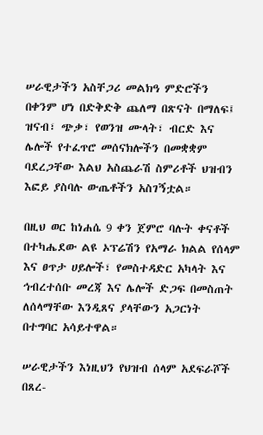ሠራዊታችን አስቸጋሪ መልክዓ ምድሮችን በቀንም ሆነ በድቅድቅ ጨለማ በጽናት በማለፍ፤ ዝናብ፣ ጭቃ፣ የወንዝ ሙላት፣ ብርድ እና ሌሎች የተፈጥሮ መሰናክሎችን በመቋቋም ባደረጋቸው እልህ አስጨራሽ ስምሪቶች ህዝብን እፎይ ያስባሉ ውጤቶችን አስገኝቷል።

በዚህ ወር ከነሐሴ 9 ቀን ጀምሮ ባሉት ቀናቶች በተካሔደው ልዩ ኦፕሬሽን የአማራ ክልል የሰላም እና ፀጥታ ሀይሎች፣ የመስተዳድር አካላት እና ኅብረተሰቡ መረጃ እና ሌሎች ድጋፍ በመስጠት ለሰላማቸው እንዲጸና ያላቸውን አጋርነት በተግባር አሳይተዋል።

ሠራዊታችን እነዚህን የህዝብ ሰላም አደፍራሾች በጸረ-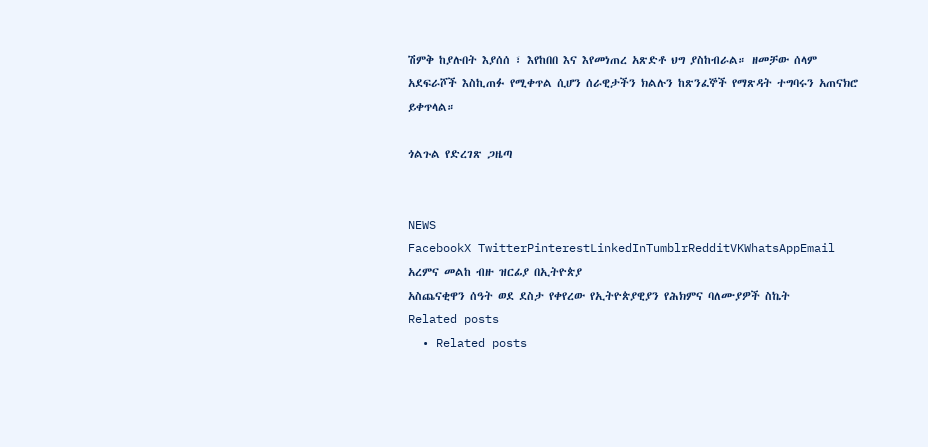ሽምቅ ከያሉበት እያሰሰ ፣ እየከበበ እና እየመነጠረ አጽድቶ ህግ ያስከብራል። ዘመቻው ሰላም አደፍራሾች እስኪጠፉ የሚቀጥል ሲሆን ሰራዊታችን ክልሉን ከጽንፈኞች የማጽዳት ተግባሩን አጠናክሮ ይቀጥላል።

ጎልጉል የድረገጽ ጋዜጣ


NEWS
FacebookX TwitterPinterestLinkedInTumblrRedditVKWhatsAppEmail
አረምና መልከ ብዙ ዝርፊያ በኢትዮጵያ
አስጨናቂዋን ሰዓት ወደ ደስታ የቀየረው የኢትዮጵያዊያን የሕክምና ባለሙያዎች ስኬት
Related posts
  • Related posts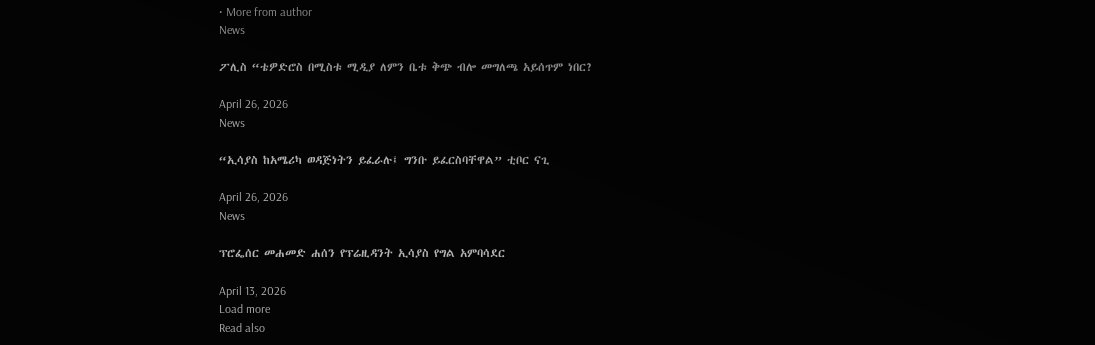• More from author
News

ፖሊስ “ቴዎድሮስ በሚስቱ ሚዲያ ለምን ቤቱ ቅጭ ብሎ መግለጫ አይሰጥም ነበር?

April 26, 2026
News

“ኢሳያስ ከአሜሪካ ወዳጅነትን ይፈራሉ፤ ግንቡ ይፈርስባቸዋል” ቲቦር ናጊ

April 26, 2026
News

ፕሮፌሰር መሐመድ ሐሰን የፕሬዚዳንት ኢሳያስ የግል አምባሳደር

April 13, 2026
Load more
Read also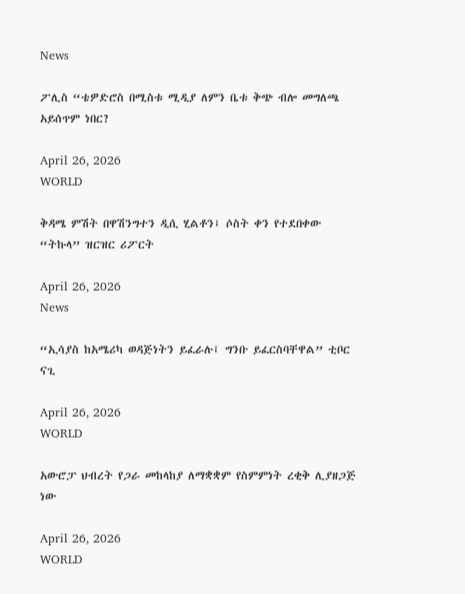News

ፖሊስ “ቴዎድሮስ በሚስቱ ሚዲያ ለምን ቤቱ ቅጭ ብሎ መግለጫ አይሰጥም ነበር?

April 26, 2026
WORLD

ቅዳሜ ምሽት በዋሽንግተን ዲሲ ሂልቶን፤ ሶስት ቀን የተደበቀው “ትኩላ” ዝርዝር ሪፖርት

April 26, 2026
News

“ኢሳያስ ከአሜሪካ ወዳጅነትን ይፈራሉ፤ ግንቡ ይፈርስባቸዋል” ቲቦር ናጊ

April 26, 2026
WORLD

አውሮፓ ህብረት የጋራ መከላከያ ለማቋቋም የስምምነት ረቂቅ ሊያዘጋጅ ነው

April 26, 2026
WORLD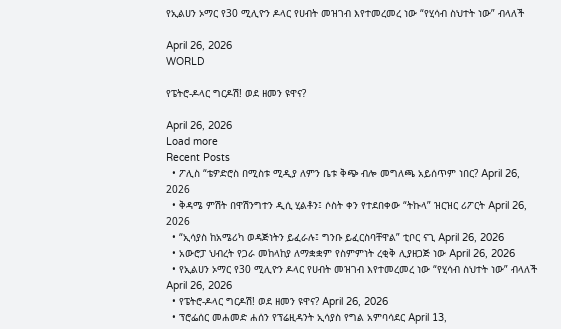የኢልሀን ኦማር የ30 ሚሊዮን ዶላር የሀብት መዝገብ እየተመረመረ ነው “የሂሳብ ስህተት ነው” ብላለች

April 26, 2026
WORLD

የፔትሮ-ዶላር ግርዶሽ! ወደ ዘመን ዩዋና?

April 26, 2026
Load more
Recent Posts
  • ፖሊስ “ቴዎድሮስ በሚስቱ ሚዲያ ለምን ቤቱ ቅጭ ብሎ መግለጫ አይሰጥም ነበር? April 26, 2026
  • ቅዳሜ ምሽት በዋሽንግተን ዲሲ ሂልቶን፤ ሶስት ቀን የተደበቀው “ትኩላ” ዝርዝር ሪፖርት April 26, 2026
  • “ኢሳያስ ከአሜሪካ ወዳጅነትን ይፈራሉ፤ ግንቡ ይፈርስባቸዋል” ቲቦር ናጊ April 26, 2026
  • አውሮፓ ህብረት የጋራ መከላከያ ለማቋቋም የስምምነት ረቂቅ ሊያዘጋጅ ነው April 26, 2026
  • የኢልሀን ኦማር የ30 ሚሊዮን ዶላር የሀብት መዝገብ እየተመረመረ ነው “የሂሳብ ስህተት ነው” ብላለች April 26, 2026
  • የፔትሮ-ዶላር ግርዶሽ! ወደ ዘመን ዩዋና? April 26, 2026
  • ፕሮፌሰር መሐመድ ሐሰን የፕሬዚዳንት ኢሳያስ የግል አምባሳደር April 13,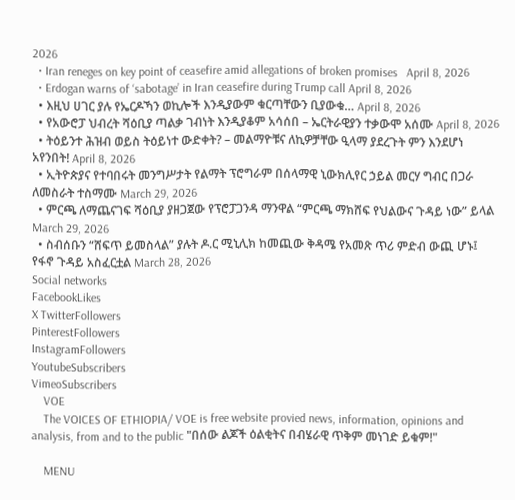2026
  • Iran reneges on key point of ceasefire amid allegations of broken promises   April 8, 2026
  • Erdogan warns of ‘sabotage’ in Iran ceasefire during Trump call April 8, 2026
  • እዚህ ሀገር ያሉ የኤርዶኻን ወኪሎች እንዲያውም ቁርጣቸውን ቢያውቁ… April 8, 2026
  • የአውሮፓ ህብረት ሻዕቢያ ጣልቃ ገብነት እንዲያቆም አሳሰበ – ኤርትራዊያን ተቃውሞ አሰሙ April 8, 2026
  • ትዕይንተ ሕዝብ ወይስ ትዕይነተ ውድቀት? – መልማዮቹና ለኪዎቻቸው ዒላማ ያደረጉት ምን እንደሆነ አየንበት! April 8, 2026
  • ኢትዮጵያና የተባበሩት መንግሥታት የልማት ፕሮግራም በሰላማዊ ኒውክሊየር ኃይል መርሃ ግብር በጋራ ለመስራት ተስማሙ March 29, 2026
  • ምርጫ ለማጨናገፍ ሻዕቢያ ያዘጋጀው የፕሮፓጋንዳ ማንዋል “ምርጫ ማክሸፍ የህልውና ጉዳይ ነው” ይላል March 29, 2026
  • ስብሰቡን “ሸፍጥ ይመስላል” ያሉት ዶ.ር ሚኒሊክ ከመጪው ቅዳሜ የአመጽ ጥሪ ምድብ ውጪ ሆኑ፤ የፋኖ ጉዳይ አስፈርቷል March 28, 2026
Social networks
FacebookLikes
X TwitterFollowers
PinterestFollowers
InstagramFollowers
YoutubeSubscribers
VimeoSubscribers
    VOE
    The VOICES OF ETHIOPIA/ VOE is free website provied news, information, opinions and analysis, from and to the public "በሰው ልጆች ዕልቂትና በብሄራዊ ጥቅም መነገድ ይቁም!"

    MENU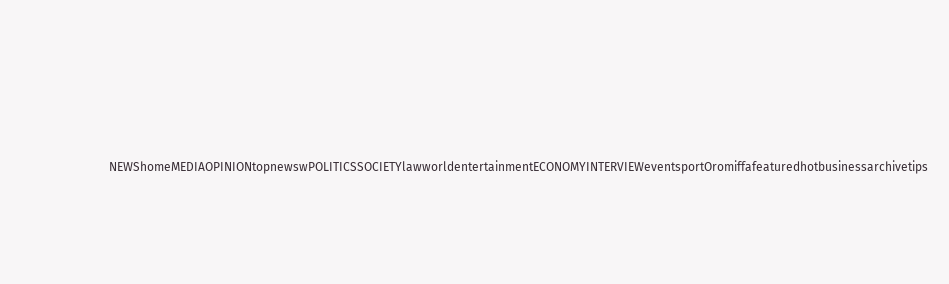NEWShomeMEDIAOPINIONtopnewswPOLITICSSOCIETYlawworldentertainmentECONOMYINTERVIEWeventsportOromiffafeaturedhotbusinessarchivetips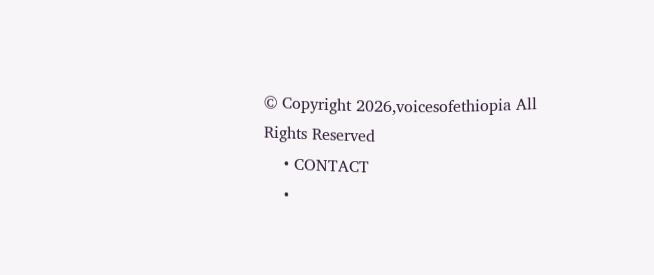© Copyright 2026,voicesofethiopia All Rights Reserved
    • CONTACT
    •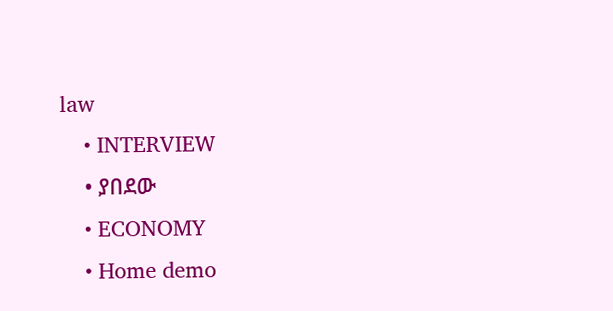law
    • INTERVIEW
    • ያበደው
    • ECONOMY
    • Home demo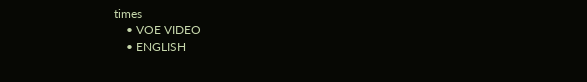times
    • VOE VIDEO
    • ENGLISH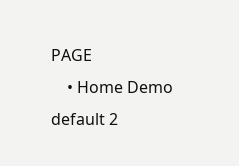PAGE
    • Home Demo default 2